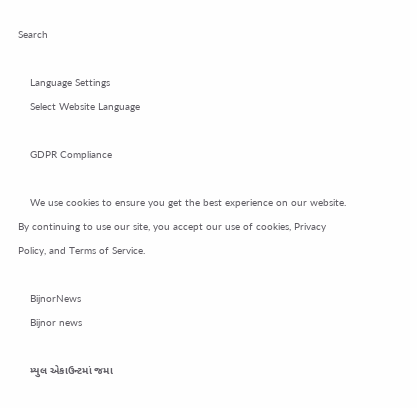Search

    Language Settings
    Select Website Language

    GDPR Compliance

    We use cookies to ensure you get the best experience on our website. By continuing to use our site, you accept our use of cookies, Privacy Policy, and Terms of Service.

    BijnorNews
    Bijnor news

    મ્યુલ એકાઉન્ટમાં જમા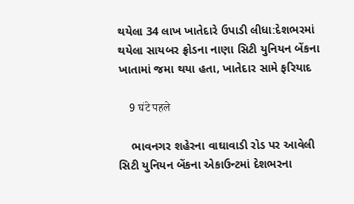થયેલા 34 લાખ ખાતેદારે ઉપાડી લીધા:દેશભરમાં થયેલા સાયબર ફ્રોડના નાણા સિટી યુનિયન બેંકના ખાતામાં જમા થયા હતા, ખાતેદાર સામે ફરિયાદ

    9 घंटे पहले

    ભાવનગર શહેરના વાઘાવાડી રોડ પર આવેલી સિટી યુનિયન બેંકના એકાઉન્ટમાં દેશભરના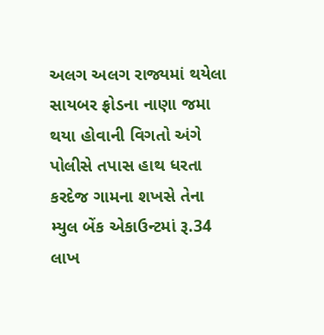અલગ અલગ રાજ્યમાં થયેલા સાયબર ફ્રોડના નાણા જમા થયા હોવાની વિગતો અંગે પોલીસે તપાસ હાથ ધરતા કરદેજ ગામના શખસે તેના મ્યુલ બેંક એકાઉન્ટમાં રૂ.34 લાખ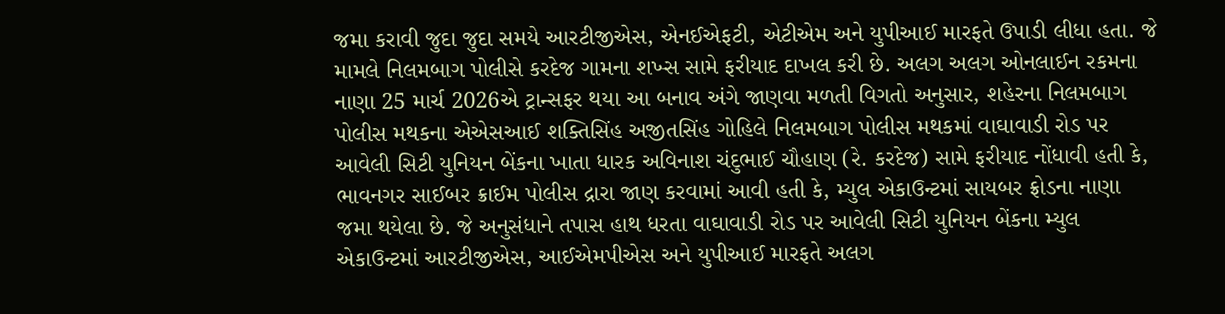જમા કરાવી જુદા જુદા સમયે આરટીજીએસ, એનઈએફટી, એટીએમ અને યુપીઆઈ મારફતે ઉપાડી લીધા હતા. જે મામલે નિલમબાગ પોલીસે કરદેજ ગામના શખ્સ સામે ફરીયાદ દાખલ કરી છે. અલગ અલગ ઓનલાઈન રકમના નાણા 25 માર્ચ 2026એ ટ્રાન્સફર થયા આ બનાવ અંગે જાણવા મળતી વિગતો અનુસાર, શહેરના નિલમબાગ પોલીસ મથકના એએસઆઈ શક્તિસિંહ અજીતસિંહ ગોહિલે નિલમબાગ પોલીસ મથકમાં વાઘાવાડી રોડ પર આવેલી સિટી યુનિયન બેંકના ખાતા ધારક અવિનાશ ચંદુભાઈ ચૌહાણ (રે. કરદેજ) સામે ફરીયાદ નોંધાવી હતી કે, ભાવનગર સાઈબર ક્રાઈમ પોલીસ દ્રારા જાણ કરવામાં આવી હતી કે, મ્યુલ એકાઉન્ટમાં સાયબર ફ્રોડના નાણા જમા થયેલા છે. જે અનુસંધાને તપાસ હાથ ધરતા વાઘાવાડી રોડ પર આવેલી સિટી યુનિયન બેંકના મ્યુલ એકાઉન્ટમાં આરટીજીએસ, આઈએમપીએસ અને યુપીઆઈ મારફતે અલગ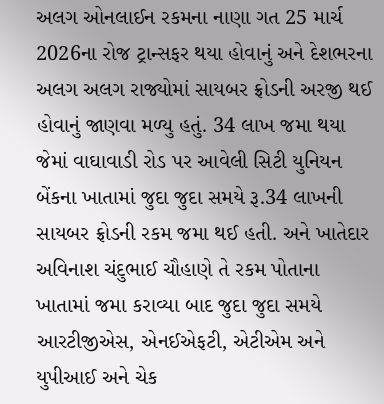અલગ ઓનલાઈન રકમના નાણા ગત 25 માર્ચ 2026ના રોજ ટ્રાન્સફર થયા હોવાનું અને દેશભરના અલગ અલગ રાજ્યોમાં સાયબર ફ્રોડની અરજી થઈ હોવાનું જાણવા મળ્યુ હતું. 34 લાખ જમા થયા જેમાં વાઘાવાડી રોડ પર આવેલી સિટી યુનિયન બેંકના ખાતામાં જુદા જુદા સમયે રૂ.34 લાખની સાયબર ફ્રોડની રકમ જમા થઈ હતી. અને ખાતેદાર અવિનાશ ચંદુભાઈ ચૌહાણે તે રકમ પોતાના ખાતામાં જમા કરાવ્યા બાદ જુદા જુદા સમયે આરટીજીએસ, એનઈએફટી, એટીએમ અને યુપીઆઈ અને ચેક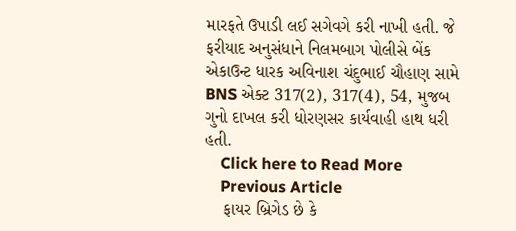મારફતે ઉપાડી લઈ સગેવગે કરી નાખી હતી. જે ફરીયાદ અનુસંધાને નિલમબાગ પોલીસે બેંક એકાઉન્ટ ધારક અવિનાશ ચંદુભાઈ ચૌહાણ સામે BNS એક્ટ 317(2), 317(4), 54, મુજબ ગુનો દાખલ કરી ધોરણસર કાર્યવાહી હાથ ધરી હતી.
    Click here to Read More
    Previous Article
    ફાયર બ્રિગેડ છે કે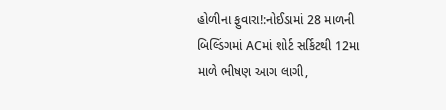હોળીના ફુવારા!:નોઈડામાં 28 માળની બિલ્ડિંગમાં ACમાં શોર્ટ સર્કિટથી 12મા માળે ભીષણ આગ લાગી,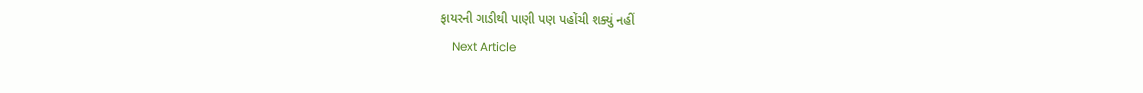ફાયરની ગાડીથી પાણી પણ પહોંચી શક્યું નહીં
    Next Article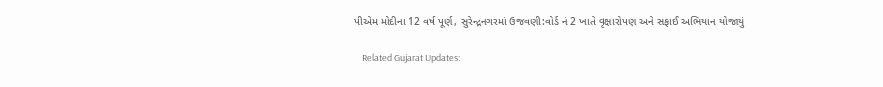પીએમ મોદીના 12 વર્ષ પૂર્ણ, સુરેન્દ્રનગરમાં ઉજવણી:વોર્ડ નં 2 ખાતે વૃક્ષારોપણ અને સફાઈ અભિયાન યોજાયું

    Related Gujarat Updates: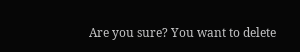Are you sure? You want to delete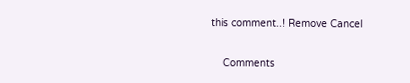this comment..! Remove Cancel

    Comments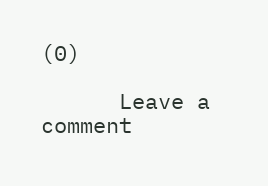(0)

      Leave a comment